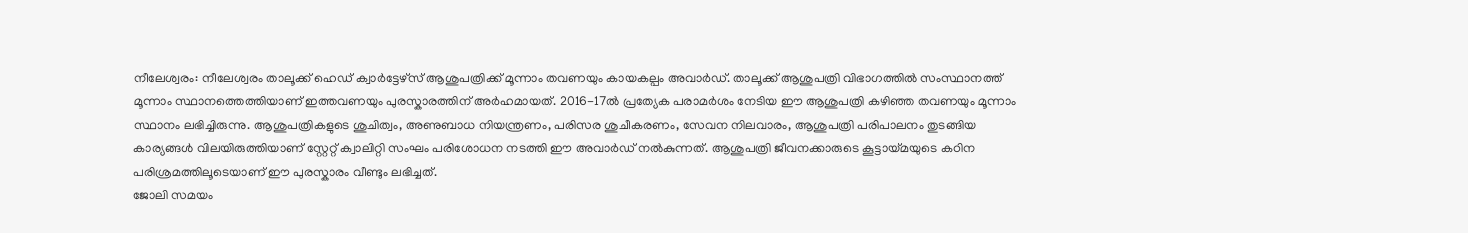നീലേശ്വരം: നീലേശ്വരം താലൂക്ക് ഹെഡ് ക്വാർട്ടേഴ്സ് ആശുപത്രിക്ക് മൂന്നാം തവണയും കായകല്പം അവാർഡ്. താലൂക്ക് ആശുപത്രി വിഭാഗത്തിൽ സംസ്ഥാനത്ത് മൂന്നാം സ്ഥാനത്തെത്തിയാണ് ഇത്തവണയും പുരസ്കാരത്തിന് അർഹമായത്. 2016-17ൽ പ്രത്യേക പരാമർശം നേടിയ ഈ ആശുപത്രി കഴിഞ്ഞ തവണയും മൂന്നാം സ്ഥാനം ലഭിച്ചിരുന്നു. ആശുപത്രികളുടെ ശുചിത്വം, അണുബാധ നിയന്ത്രണം, പരിസര ശുചീകരണം, സേവന നിലവാരം, ആശുപത്രി പരിപാലനം തുടങ്ങിയ കാര്യങ്ങൾ വിലയിരുത്തിയാണ് സ്റ്റേറ്റ് ക്വാലിറ്റി സംഘം പരിശോധന നടത്തി ഈ അവാർഡ് നൽകുന്നത്. ആശുപത്രി ജീവനക്കാരുടെ കൂട്ടായ്മയുടെ കഠിന പരിശ്രമത്തിലൂടെയാണ് ഈ പുരസ്കാരം വീണ്ടും ലഭിച്ചത്.
ജോലി സമയം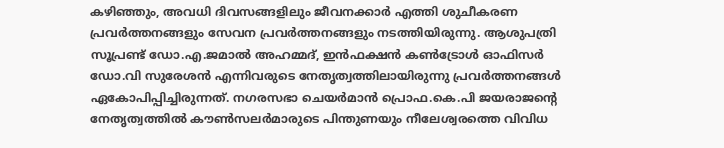കഴിഞ്ഞും, അവധി ദിവസങ്ങളിലും ജീവനക്കാർ എത്തി ശുചീകരണ പ്രവർത്തനങ്ങളും സേവന പ്രവർത്തനങ്ങളും നടത്തിയിരുന്നു. ആശുപത്രി സൂപ്രണ്ട് ഡോ.എ.ജമാൽ അഹമ്മദ്, ഇൻഫക്ഷൻ കൺട്രോൾ ഓഫിസർ ഡോ.വി സുരേശൻ എന്നിവരുടെ നേതൃത്വത്തിലായിരുന്നു പ്രവർത്തനങ്ങൾ ഏകോപിപ്പിച്ചിരുന്നത്. നഗരസഭാ ചെയർമാൻ പ്രൊഫ.കെ.പി ജയരാജൻ്റെ നേതൃത്വത്തിൽ കൗൺസലർമാരുടെ പിന്തുണയും നീലേശ്വരത്തെ വിവിധ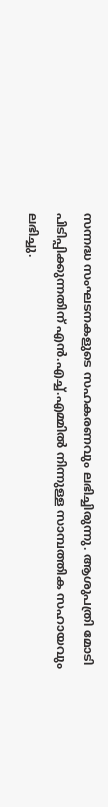സന്നദ്ധ സംഘടനകളുടെ സഹകരണവും ലഭിച്ചിരുന്നു. ആശുപത്രി മോടി പിടിപ്പിക്കുന്നതിന് എൻ.എച്ച്.എമ്മിൽ നിന്നുള്ള സാമ്പത്തിക സഹായവും ലഭിച്ചു.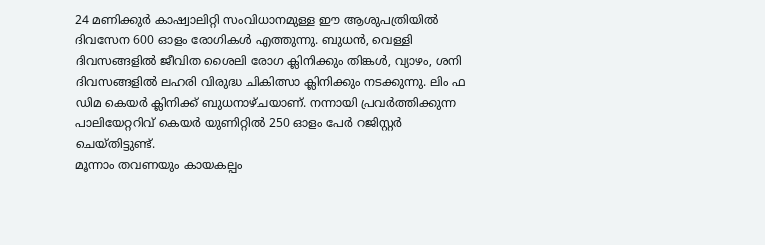24 മണിക്കുർ കാഷ്വാലിറ്റി സംവിധാനമുള്ള ഈ ആശുപത്രിയിൽ ദിവസേന 600 ഓളം രോഗികൾ എത്തുന്നു. ബുധൻ, വെള്ളി ദിവസങ്ങളിൽ ജീവിത ശൈലി രോഗ ക്ലിനിക്കും തിങ്കൾ, വ്യാഴം, ശനി ദിവസങ്ങളിൽ ലഹരി വിരുദ്ധ ചികിത്സാ ക്ലിനിക്കും നടക്കുന്നു. ലിം ഫ ഡിമ കെയർ ക്ലിനിക്ക് ബുധനാഴ്ചയാണ്. നന്നായി പ്രവർത്തിക്കുന്ന പാലിയേറ്ററിവ് കെയർ യുണിറ്റിൽ 250 ഓളം പേർ റജിസ്റ്റർ ചെയ്തിട്ടുണ്ട്.
മൂന്നാം തവണയും കായകല്പം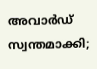അവാർഡ് സ്വന്തമാക്കി;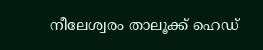നീലേശ്വരം താലൂക്ക് ഹെഡ്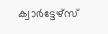ക്വാർട്ടേഴ്സ്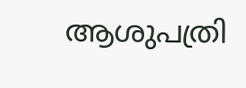ആശുപത്രി